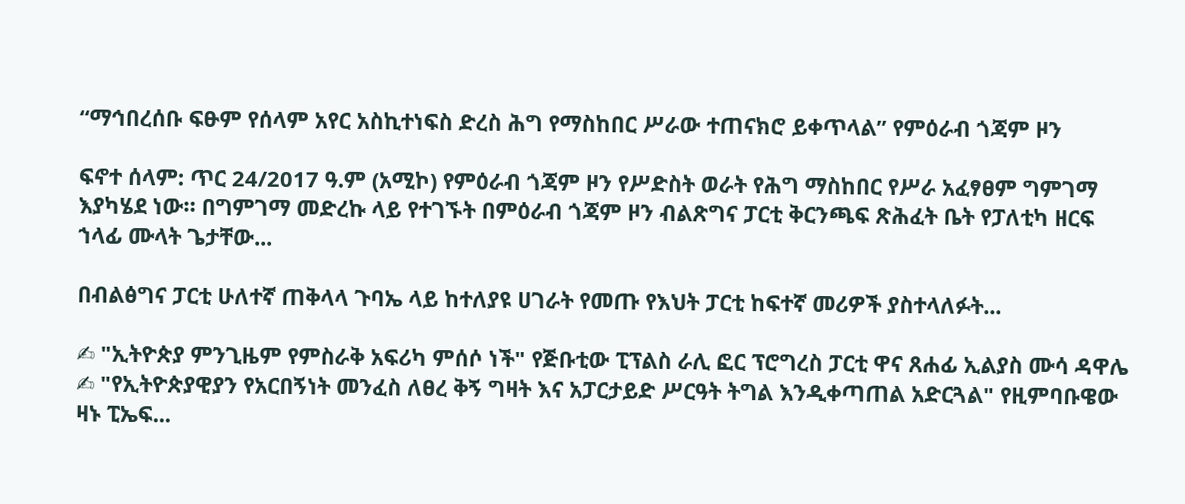“ማኅበረሰቡ ፍፁም የሰላም አየር አስኪተነፍስ ድረስ ሕግ የማስከበር ሥራው ተጠናክሮ ይቀጥላል” የምዕራብ ጎጃም ዞን

ፍኖተ ሰላም: ጥር 24/2017 ዓ.ም (አሚኮ) የምዕራብ ጎጃም ዞን የሥድስት ወራት የሕግ ማስከበር የሥራ አፈፃፀም ግምገማ እያካሄደ ነው። በግምገማ መድረኩ ላይ የተገኙት በምዕራብ ጎጃም ዞን ብልጽግና ፓርቲ ቅርንጫፍ ጽሕፈት ቤት የፓለቲካ ዘርፍ ኀላፊ ሙላት ጌታቸው...

በብልፅግና ፓርቲ ሁለተኛ ጠቅላላ ጉባኤ ላይ ከተለያዩ ሀገራት የመጡ የእህት ፓርቲ ከፍተኛ መሪዎች ያስተላለፉት...

✍ "ኢትዮጵያ ምንጊዜም የምስራቅ አፍሪካ ምሰሶ ነች" የጅቡቲው ፒፕልስ ራሊ ፎር ፕሮግረስ ፓርቲ ዋና ጸሐፊ ኢልያስ ሙሳ ዳዋሌ ✍ "የኢትዮጵያዊያን የአርበኝነት መንፈስ ለፀረ ቅኝ ግዛት እና አፓርታይድ ሥርዓት ትግል እንዲቀጣጠል አድርጓል" የዚምባቡዌው ዛኑ ፒኤፍ...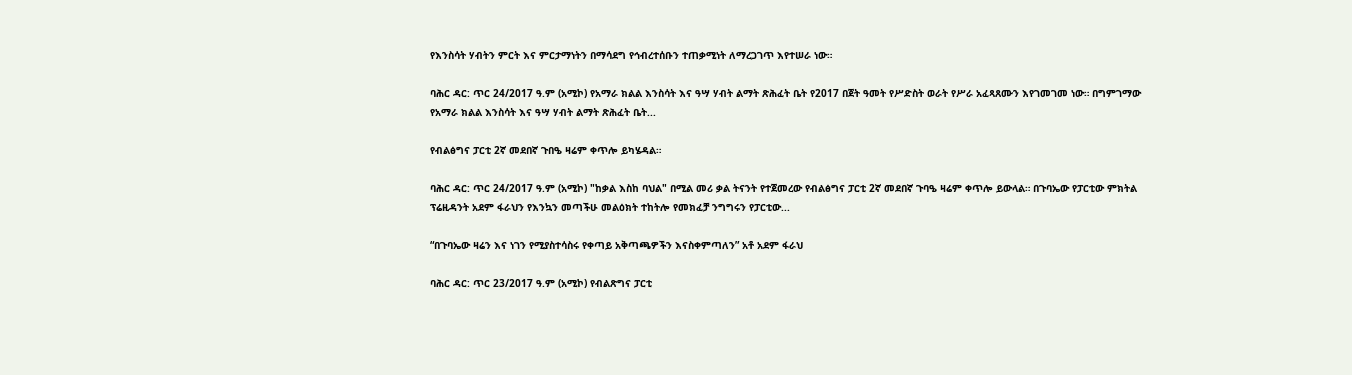የእንስሳት ሃብትን ምርት እና ምርታማነትን በማሳደግ የኅብረተሰቡን ተጠቃሚነት ለማረጋገጥ እየተሠራ ነው።

ባሕር ዳር: ጥር 24/2017 ዓ.ም (አሚኮ) የአማራ ክልል እንስሳት እና ዓሣ ሃብት ልማት ጽሕፈት ቤት የ2017 በጀት ዓመት የሥድስት ወራት የሥራ አፈጻጸሙን እየገመገመ ነው። በግምገማው የአማራ ክልል እንስሳት እና ዓሣ ሃብት ልማት ጽሕፈት ቤት...

የብልፅግና ፓርቲ 2ኛ መደበኛ ጉበዔ ዛሬም ቀጥሎ ይካሄዳል።

ባሕር ዳር: ጥር 24/2017 ዓ.ም (አሚኮ) "ከቃል እስከ ባህል" በሚል መሪ ቃል ትናንት የተጀመረው የብልፅግና ፓርቲ 2ኛ መደበኛ ጉባዔ ዛሬም ቀጥሎ ይውላል። በጉባኤው የፓርቲው ምክትል ፕሬዚዳንት አደም ፋራህን የእንኳን መጣችሁ መልዕክት ተከትሎ የመክፈቻ ንግግሩን የፓርቲው...

“በጉባኤው ዛሬን እና ነገን የሚያስተሳስሩ የቀጣይ አቅጣጫዎችን እናስቀምጣለን” አቶ አደም ፋራህ

ባሕር ዳር: ጥር 23/2017 ዓ.ም (አሚኮ) የብልጽግና ፓርቲ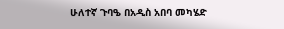ሁለተኛ ጉባዔ በአዲስ አበባ መካሄድ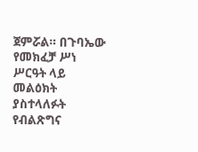ጀምሯል። በጉባኤው የመክፈቻ ሥነ ሥርዓት ላይ መልዕክት ያስተላለፉት የብልጽግና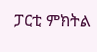ፓርቲ ምክትል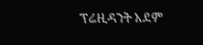ፕሬዚዳንት አደም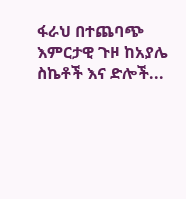ፋራህ በተጨባጭ እምርታዊ ጉዞ ከአያሌ ስኬቶች እና ድሎች...